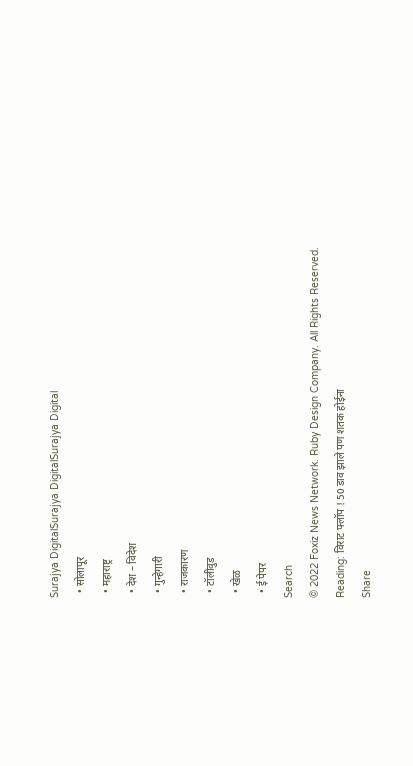Surajya DigitalSurajya DigitalSurajya Digital
  • सोलापूर
  • महाराष्ट्र
  • देश – विदेश
  • गुन्हेगारी
  • राजकारण
  • टॉलीवुड
  • खेळ
  • ई पेपर
Search
© 2022 Foxiz News Network. Ruby Design Company. All Rights Reserved.
Reading: विराट फ्लॉप ! 50 डाव झाले पण शतक होईना
Share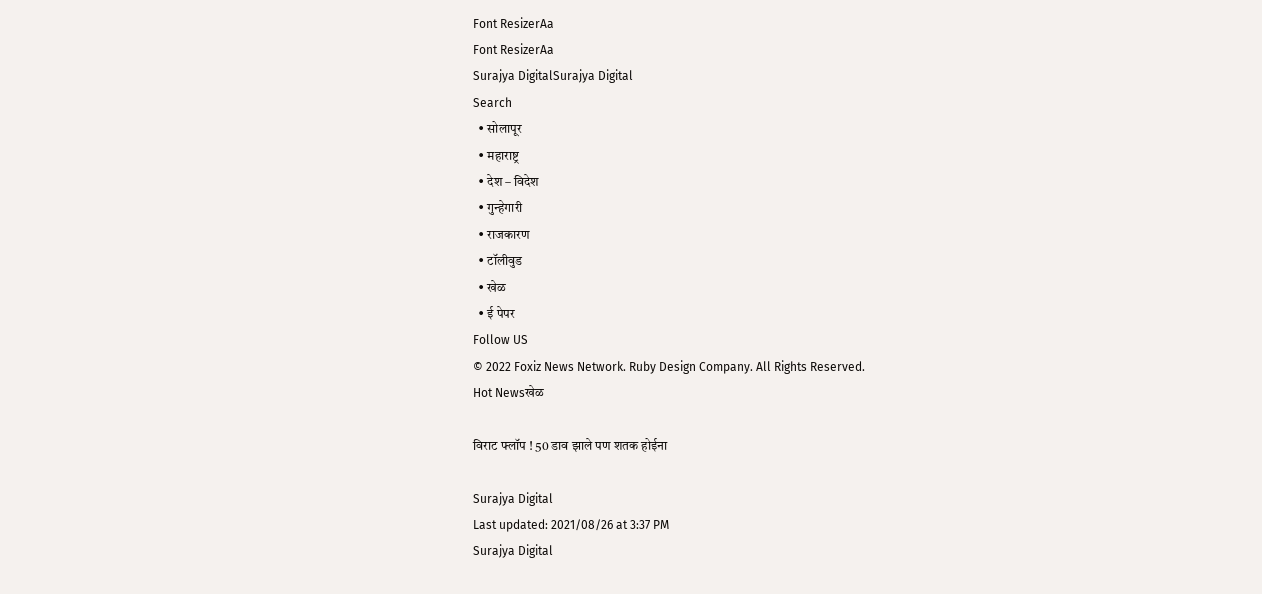Font ResizerAa
Font ResizerAa
Surajya DigitalSurajya Digital
Search
  • सोलापूर
  • महाराष्ट्र
  • देश – विदेश
  • गुन्हेगारी
  • राजकारण
  • टॉलीवुड
  • खेळ
  • ई पेपर
Follow US
© 2022 Foxiz News Network. Ruby Design Company. All Rights Reserved.
Hot Newsखेळ

विराट फ्लॉप ! 50 डाव झाले पण शतक होईना

Surajya Digital
Last updated: 2021/08/26 at 3:37 PM
Surajya Digital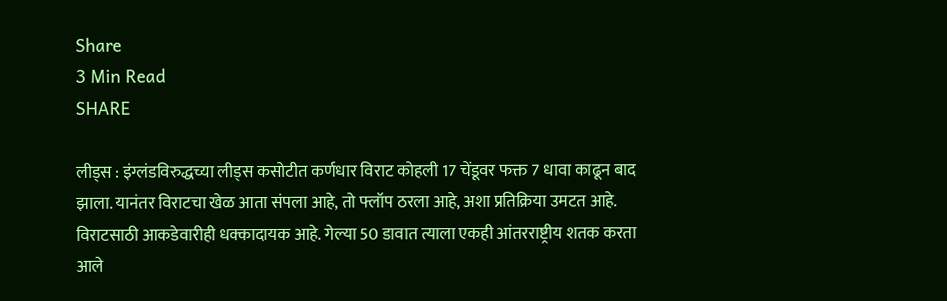Share
3 Min Read
SHARE

लीड्स : इंग्लंडविरुद्धच्या लीड्स कसोटीत कर्णधार विराट कोहली 17 चेंडूवर फक्त 7 धावा काढून बाद झाला. यानंतर विराटचा खेळ आता संपला आहे, तो फ्लॉप ठरला आहे, अशा प्रतिक्रिया उमटत आहे. विराटसाठी आकडेवारीही धक्कादायक आहे. गेल्या 50 डावात त्याला एकही आंतरराष्ट्रीय शतक करता आले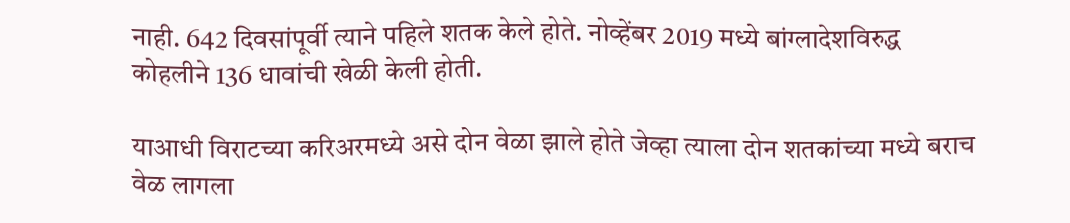नाही. 642 दिवसांपूर्वी त्याने पहिले शतक केले होते. नोव्हेंबर 2019 मध्ये बांग्लादेशविरुद्ध कोहलीने 136 धावांची खेळी केली होती.

याआधी विराटच्या करिअरमध्ये असे दोन वेळा झाले होते जेव्हा त्याला दोन शतकांच्या मध्ये बराच वेळ लागला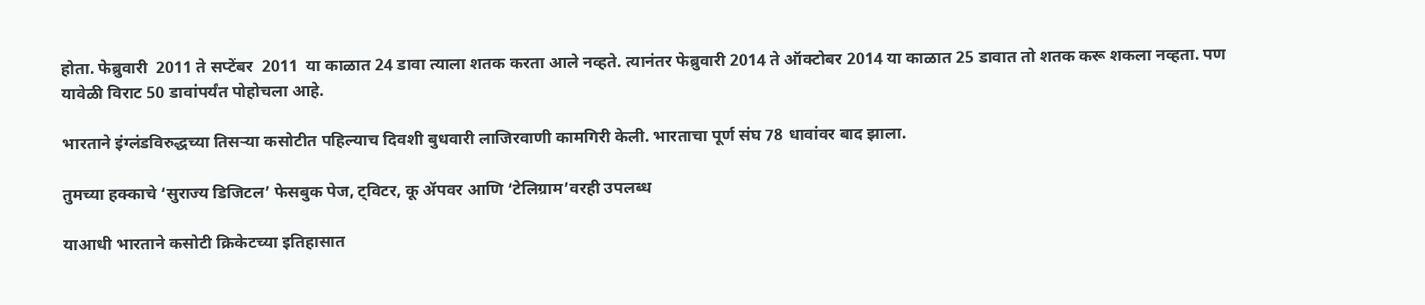होता. फेब्रुवारी  2011 ते सप्टेंबर  2011  या काळात 24 डावा त्याला शतक करता आले नव्हते. त्यानंतर फेब्रुवारी 2014 ते ऑक्टोबर 2014 या काळात 25 डावात तो शतक करू शकला नव्हता. पण यावेळी विराट 50 डावांपर्यंत पोहोचला आहे.

भारताने इंग्लंडविरुद्धच्या तिसऱ्या कसोटीत पहिल्याच दिवशी बुधवारी लाजिरवाणी कामगिरी केली. भारताचा पूर्ण संघ 78 धावांवर बाद झाला.

तुमच्या हक्काचे ‘सुराज्य डिजिटल’ फेसबुक पेज, ट्विटर, कू ॲपवर आणि ‘टेलिग्राम’वरही उपलब्ध

याआधी भारताने कसोटी क्रिकेटच्या इतिहासात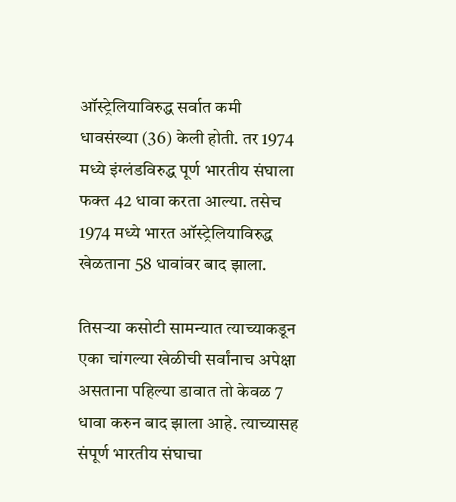ऑस्ट्रेलियाविरुद्ध सर्वात कमी धावसंख्या (36) केली होती. तर 1974 मध्ये इंग्लंडविरुद्ध पूर्ण भारतीय संघाला फक्त 42 धावा करता आल्या. तसेच 1974 मध्ये भारत ऑस्ट्रेलियाविरुद्ध खेळताना 58 धावांवर बाद झाला.

तिसऱ्या कसोटी सामन्यात त्याच्याकडून एका चांगल्या खेळीची सर्वांनाच अपेक्षा असताना पहिल्या डावात तो केवळ 7 धावा करुन बाद झाला आहे. त्याच्यासह संपूर्ण भारतीय संघाचा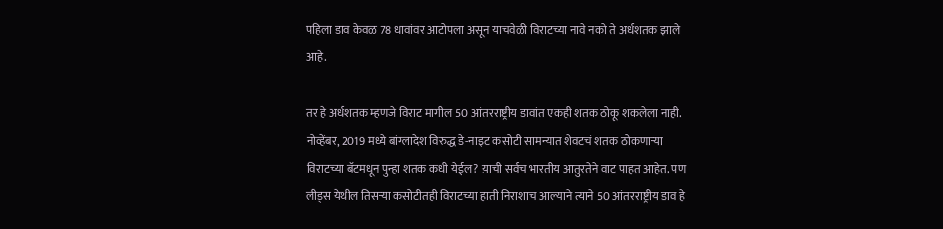पहिला डाव केवळ 78 धावांवर आटोपला असून याचवेळी विराटच्या नावे नको ते अर्धशतक झाले आहे.

तर हे अर्धशतक म्हणजे विराट मागील 50 आंतरराष्ट्रीय डावांत एकही शतक ठोकू शकलेला नाही. नोव्हेंबर, 2019 मध्ये बांग्लादेश विरुद्ध डे-नाइट कसोटी सामन्यात शेवटचं शतक ठोकणाऱ्या विराटच्या बॅटमधून पुन्हा शतक कधी येईल? य़ाची सर्वच भारतीय आतुरतेने वाट पाहत आहेत. पण लीड्स येथील तिसऱ्या कसोटीतही विराटच्या हाती निराशाच आल्याने त्याने 50 आंतरराष्ट्रीय डाव हे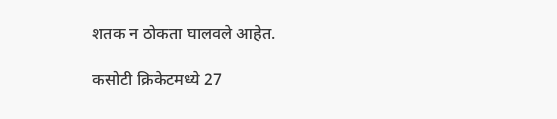शतक न ठोकता घालवले आहेत.

कसोटी क्रिकेटमध्ये 27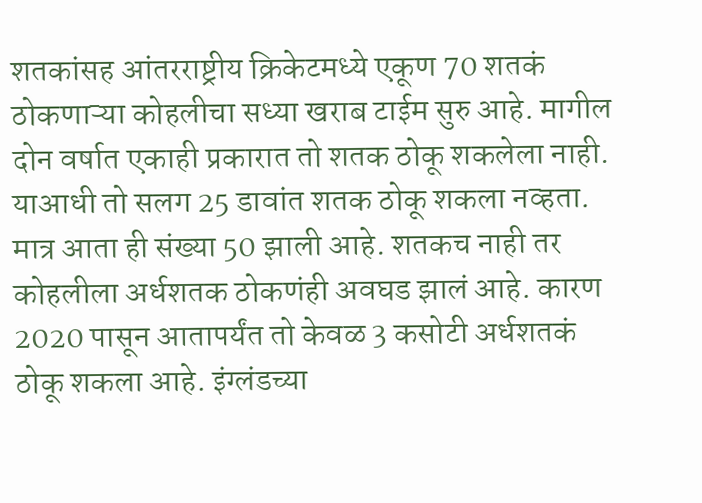शतकांसह आंतरराष्ट्रीय क्रिकेटमध्ये एकूण 70 शतकं ठोकणाऱ्या कोहलीचा सध्या खराब टाईम सुरु आहे. मागील दोन वर्षात एकाही प्रकारात तो शतक ठोकू शकलेला नाही. याआधी तो सलग 25 डावांत शतक ठोकू शकला नव्हता. मात्र आता ही संख्या 50 झाली आहे. शतकच नाही तर कोहलीला अर्धशतक ठोकणंही अवघड झालं आहे. कारण 2020 पासून आतापर्यंत तो केवळ 3 कसोटी अर्धशतकं ठोकू शकला आहे. इंग्लंडच्या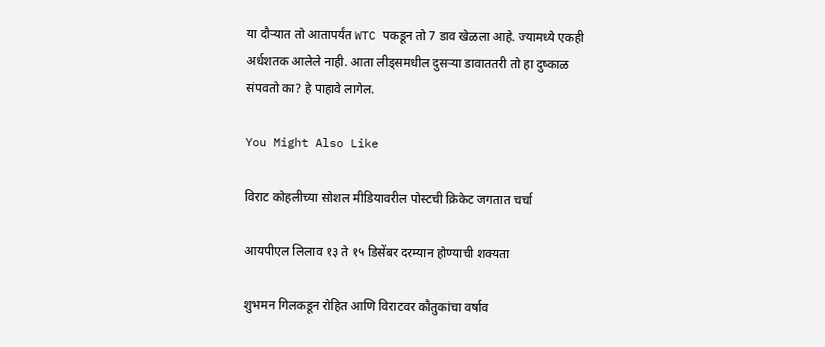या दौऱ्यात तो आतापर्यंत WTC पकडून तो 7 डाव खेळला आहे. ज्यामध्ये एकही अर्धशतक आलेले नाही. आता लीड्समधील दुसऱ्या डावाततरी तो हा दुष्काळ संपवतो का? हे पाहावे लागेल.

You Might Also Like

विराट कोहलीच्या सोशल मीडियावरील पोस्टची क्रिकेट जगतात चर्चा

आयपीएल लिलाव १३ ते १५ डिसेंबर दरम्यान होण्याची शक्यता

शुभमन गिलकडून रोहित आणि विराटवर कौतुकांचा वर्षाव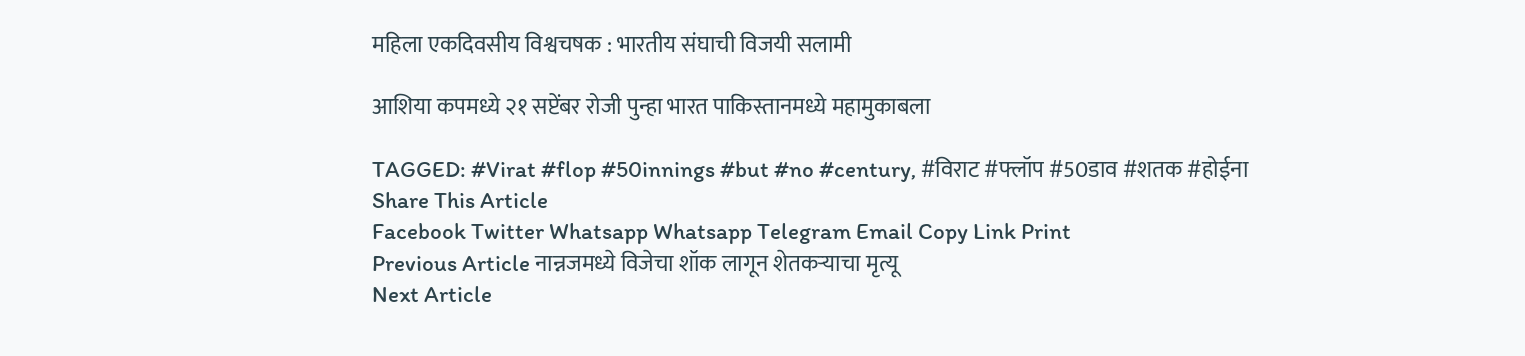महिला एकदिवसीय विश्वचषक : भारतीय संघाची विजयी सलामी

आशिया कपमध्ये २१ सप्टेंबर रोजी पुन्हा भारत पाकिस्तानमध्ये महामुकाबला

TAGGED: #Virat #flop #50innings #but #no #century, #विराट #फ्लॉप #50डाव #शतक #होईना
Share This Article
Facebook Twitter Whatsapp Whatsapp Telegram Email Copy Link Print
Previous Article नान्नजमध्ये विजेचा शॉक लागून शेतकऱ्याचा मृत्यू
Next Article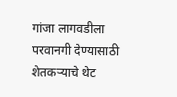गांजा लागवडीला परवानगी देण्यासाठी शेतकऱ्याचे थेट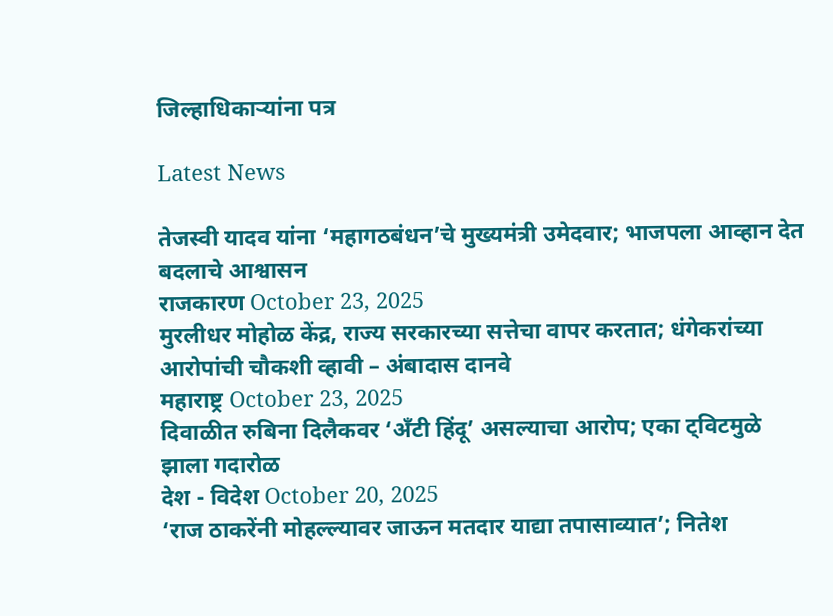जिल्हाधिकाऱ्यांना पत्र

Latest News

तेजस्वी यादव यांना ‘महागठबंधन’चे मुख्यमंत्री उमेदवार; भाजपला आव्हान देत बदलाचे आश्वासन
राजकारण October 23, 2025
मुरलीधर मोहोळ केंद्र, राज्य सरकारच्या सत्तेचा वापर करतात; धंगेकरांच्या आरोपांची चौकशी व्हावी – अंबादास दानवे
महाराष्ट्र October 23, 2025
दिवाळीत रुबिना दिलैकवर ‘अँटी हिंदू’ असल्याचा आरोप; एका ट्विटमुळे झाला गदारोळ
देश - विदेश October 20, 2025
‘राज ठाकरेंनी मोहल्ल्यावर जाऊन मतदार याद्या तपासाव्यात’; नितेश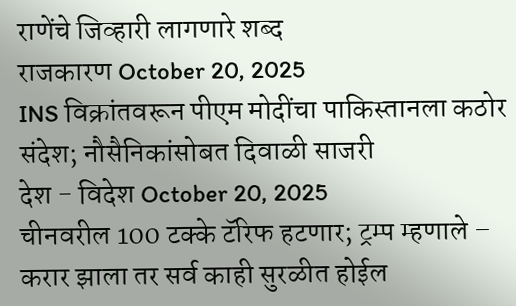राणेंचे जिव्हारी लागणारे शब्द
राजकारण October 20, 2025
INS विक्रांतवरून पीएम मोदींचा पाकिस्तानला कठोर संदेश; नौसैनिकांसोबत दिवाळी साजरी
देश - विदेश October 20, 2025
चीनवरील 100 टक्के टॅरिफ हटणार; ट्रम्प म्हणाले – करार झाला तर सर्व काही सुरळीत होईल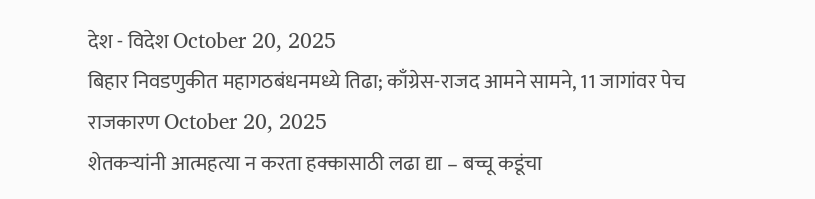देश - विदेश October 20, 2025
बिहार निवडणुकीत महागठबंधनमध्ये तिढा; काँग्रेस-राजद आमने सामने, 11 जागांवर पेच
राजकारण October 20, 2025
शेतकऱ्यांनी आत्महत्या न करता हक्कासाठी लढा द्या – बच्चू कडूंचा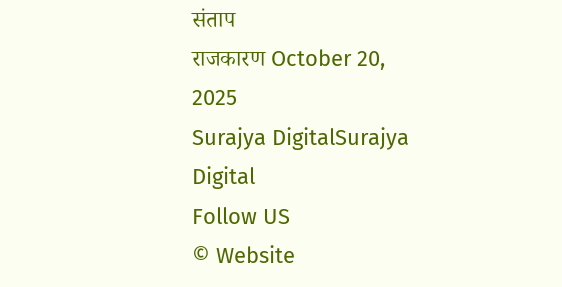संताप
राजकारण October 20, 2025
Surajya DigitalSurajya Digital
Follow US
© Website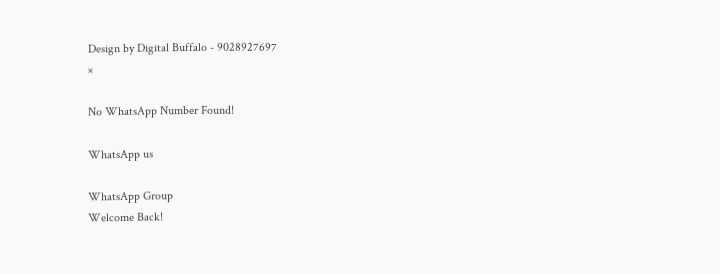Design by Digital Buffalo - 9028927697
×

No WhatsApp Number Found!

WhatsApp us

WhatsApp Group
Welcome Back!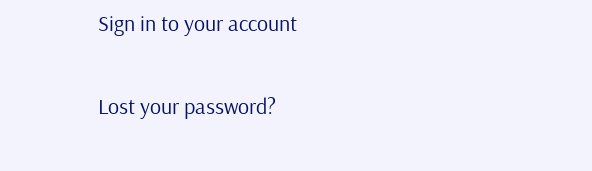Sign in to your account

Lost your password?